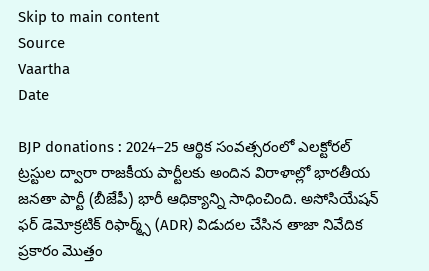Skip to main content
Source
Vaartha
Date

BJP donations : 2024–25 ఆర్థిక సంవత్సరంలో ఎలక్టోరల్ ట్రస్టుల ద్వారా రాజకీయ పార్టీలకు అందిన విరాళాల్లో భారతీయ జనతా పార్టీ (బీజేపీ) భారీ ఆధిక్యాన్ని సాధించింది. అసోసియేషన్ ఫర్ డెమోక్రటిక్ రిఫార్మ్స్ (ADR) విడుదల చేసిన తాజా నివేదిక ప్రకారం మొత్తం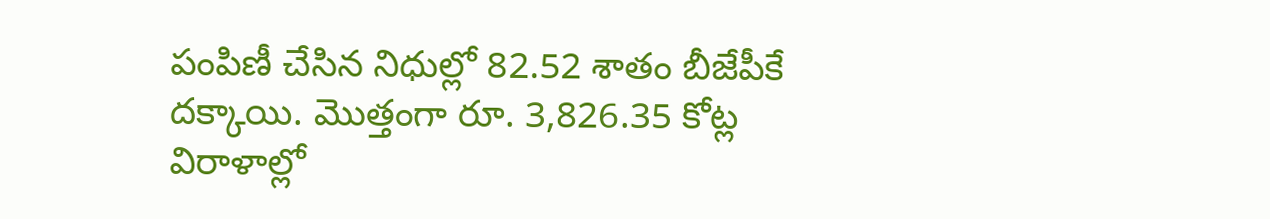పంపిణీ చేసిన నిధుల్లో 82.52 శాతం బీజేపీకే దక్కాయి. మొత్తంగా రూ. 3,826.35 కోట్ల విరాళాల్లో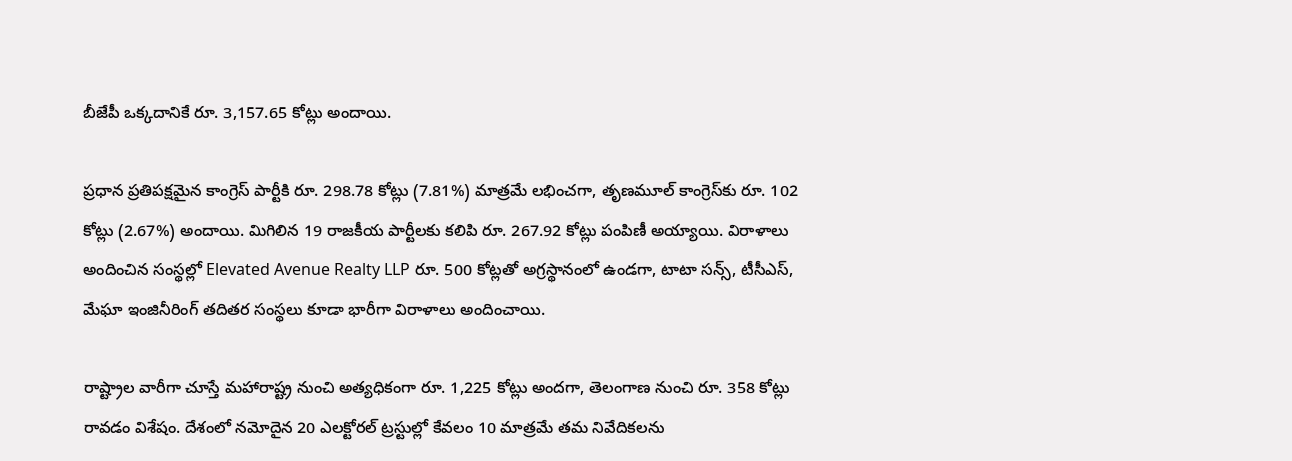బీజేపీ ఒక్కదానికే రూ. 3,157.65 కోట్లు అందాయి.

ప్రధాన ప్రతిపక్షమైన కాంగ్రెస్ పార్టీకి రూ. 298.78 కోట్లు (7.81%) మాత్రమే లభించగా, తృణమూల్ కాంగ్రెస్‌కు రూ. 102 కోట్లు (2.67%) అందాయి. మిగిలిన 19 రాజకీయ పార్టీలకు కలిపి రూ. 267.92 కోట్లు పంపిణీ అయ్యాయి. విరాళాలు అందించిన సంస్థల్లో Elevated Avenue Realty LLP రూ. 500 కోట్లతో అగ్రస్థానంలో ఉండగా, టాటా సన్స్, టీసీఎస్, మేఘా ఇంజినీరింగ్ తదితర సంస్థలు కూడా భారీగా విరాళాలు అందించాయి.

రాష్ట్రాల వారీగా చూస్తే మహారాష్ట్ర నుంచి అత్యధికంగా రూ. 1,225 కోట్లు అందగా, తెలంగాణ నుంచి రూ. 358 కోట్లు రావడం విశేషం. దేశంలో నమోదైన 20 ఎలక్టోరల్ ట్రస్టుల్లో కేవలం 10 మాత్రమే తమ నివేదికలను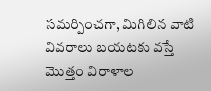సమర్పించగా, మిగిలిన వాటి వివరాలు బయటకు వస్తే మొత్తం విరాళాల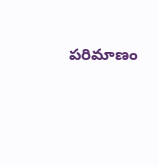పరిమాణం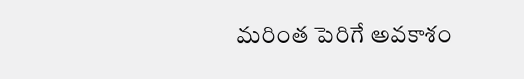మరింత పెరిగే అవకాశం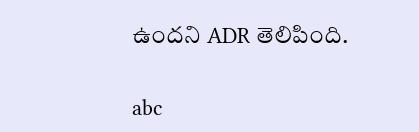ఉందని ADR తెలిపింది.


abc